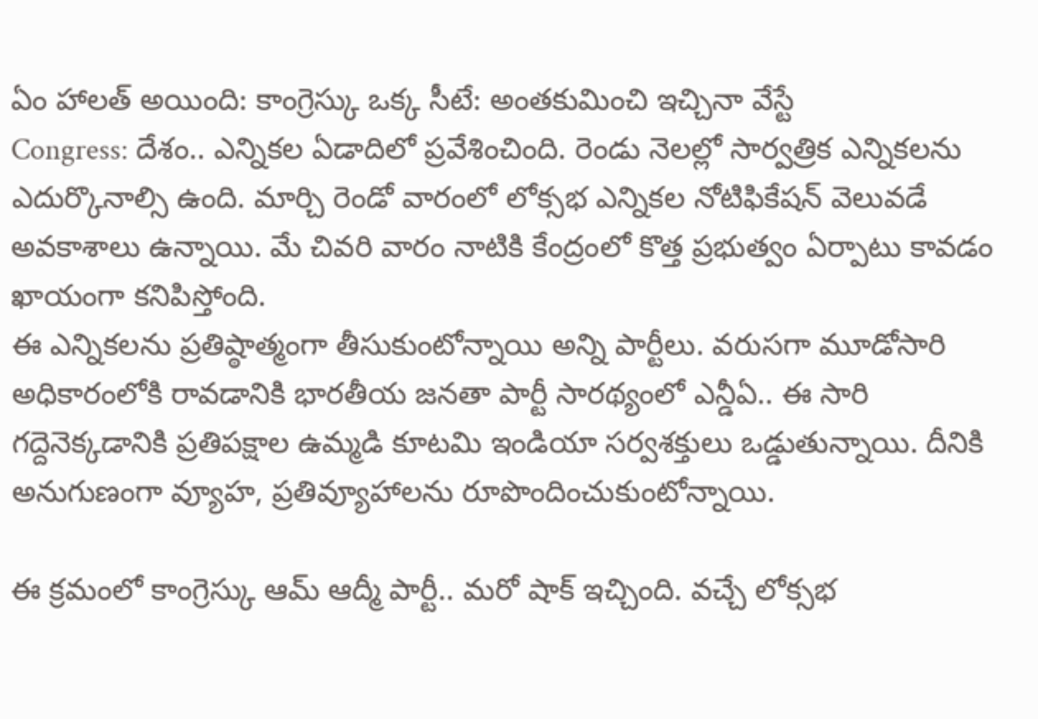ఏం హాలత్ అయింది: కాంగ్రెస్కు ఒక్క సీటే: అంతకుమించి ఇచ్చినా వేస్టే
Congress: దేశం.. ఎన్నికల ఏడాదిలో ప్రవేశించింది. రెండు నెలల్లో సార్వత్రిక ఎన్నికలను ఎదుర్కొనాల్సి ఉంది. మార్చి రెండో వారంలో లోక్సభ ఎన్నికల నోటిఫికేషన్ వెలువడే అవకాశాలు ఉన్నాయి. మే చివరి వారం నాటికి కేంద్రంలో కొత్త ప్రభుత్వం ఏర్పాటు కావడం ఖాయంగా కనిపిస్తోంది.
ఈ ఎన్నికలను ప్రతిష్ఠాత్మంగా తీసుకుంటోన్నాయి అన్ని పార్టీలు. వరుసగా మూడోసారి అధికారంలోకి రావడానికి భారతీయ జనతా పార్టీ సారథ్యంలో ఎన్డీఏ.. ఈ సారి గద్దెనెక్కడానికి ప్రతిపక్షాల ఉమ్మడి కూటమి ఇండియా సర్వశక్తులు ఒడ్డుతున్నాయి. దీనికి అనుగుణంగా వ్యూహ, ప్రతివ్యూహాలను రూపొందించుకుంటోన్నాయి.

ఈ క్రమంలో కాంగ్రెస్కు ఆమ్ ఆద్మీ పార్టీ.. మరో షాక్ ఇచ్చింది. వచ్చే లోక్సభ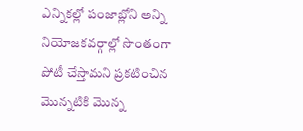ఎన్నికల్లో పంజాబ్లోని అన్ని నియోజకవర్గాల్లో సొంతంగా పోటీ చేస్తామని ప్రకటించిన మొన్నటికి మొన్న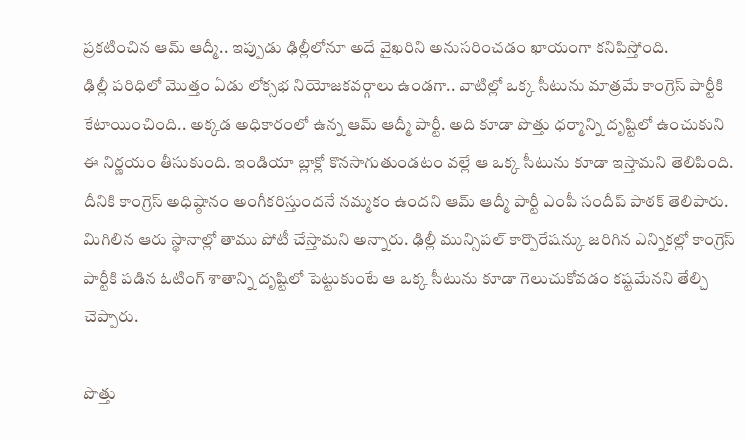ప్రకటించిన ఆమ్ ఆద్మీ.. ఇప్పుడు ఢిల్లీలోనూ అదే వైఖరిని అనుసరించడం ఖాయంగా కనిపిస్తోంది.
ఢిల్లీ పరిధిలో మొత్తం ఏడు లోక్సభ నియోజకవర్గాలు ఉండగా.. వాటిల్లో ఒక్క సీటును మాత్రమే కాంగ్రెస్ పార్టీకి కేటాయించింది.. అక్కడ అధికారంలో ఉన్న ఆమ్ ఆద్మీ పార్టీ. అది కూడా పొత్తు ధర్మాన్ని దృష్టిలో ఉంచుకుని ఈ నిర్ణయం తీసుకుంది. ఇండియా బ్లాక్లో కొనసాగుతుండటం వల్లే ఆ ఒక్క సీటును కూడా ఇస్తామని తెలిపింది.
దీనికి కాంగ్రెస్ అధిష్ఠానం అంగీకరిస్తుందనే నమ్మకం ఉందని ఆమ్ ఆద్మీ పార్టీ ఎంపీ సందీప్ పాఠక్ తెలిపారు. మిగిలిన ఆరు స్థానాల్లో తాము పోటీ చేస్తామని అన్నారు. ఢిల్లీ మున్సిపల్ కార్పొరేషన్కు జరిగిన ఎన్నికల్లో కాంగ్రెస్ పార్టీకి పడిన ఓటింగ్ శాతాన్ని దృష్టిలో పెట్టుకుంటే ఆ ఒక్క సీటును కూడా గెలుచుకోవడం కష్టమేనని తేల్చి చెప్పారు.

పొత్తు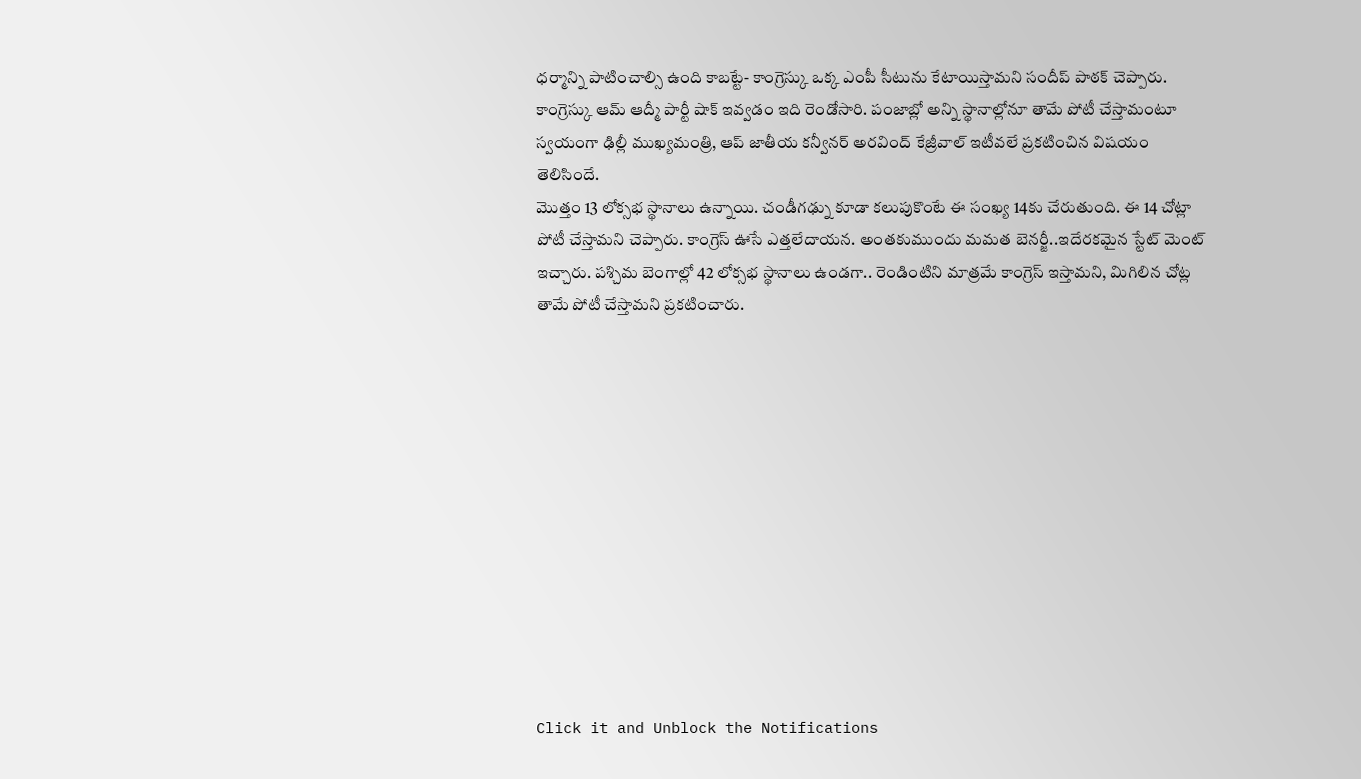ధర్మాన్ని పాటించాల్సి ఉంది కాబట్టే- కాంగ్రెస్కు ఒక్క ఎంపీ సీటును కేటాయిస్తామని సందీప్ పాఠక్ చెప్పారు. కాంగ్రెస్కు ఆమ్ ఆద్మీ పార్టీ షాక్ ఇవ్వడం ఇది రెండోసారి. పంజాబ్లో అన్ని స్థానాల్లోనూ తామే పోటీ చేస్తామంటూ స్వయంగా ఢిల్లీ ముఖ్యమంత్రి, ఆప్ జాతీయ కన్వీనర్ అరవింద్ కేజ్రీవాల్ ఇటీవలే ప్రకటించిన విషయం తెలిసిందే.
మొత్తం 13 లోక్సభ స్థానాలు ఉన్నాయి. చండీగఢ్ను కూడా కలుపుకొంటే ఈ సంఖ్య 14కు చేరుతుంది. ఈ 14 చోట్లా పోటీ చేస్తామని చెప్పారు. కాంగ్రెస్ ఊసే ఎత్తలేదాయన. అంతకుముందు మమత బెనర్జీ..ఇదేరకమైన స్టేట్ మెంట్ ఇచ్చారు. పశ్చిమ బెంగాల్లో 42 లోక్సభ స్థానాలు ఉండగా.. రెండింటిని మాత్రమే కాంగ్రెస్ ఇస్తామని, మిగిలిన చోట్ల తామే పోటీ చేస్తామని ప్రకటించారు.












Click it and Unblock the Notifications